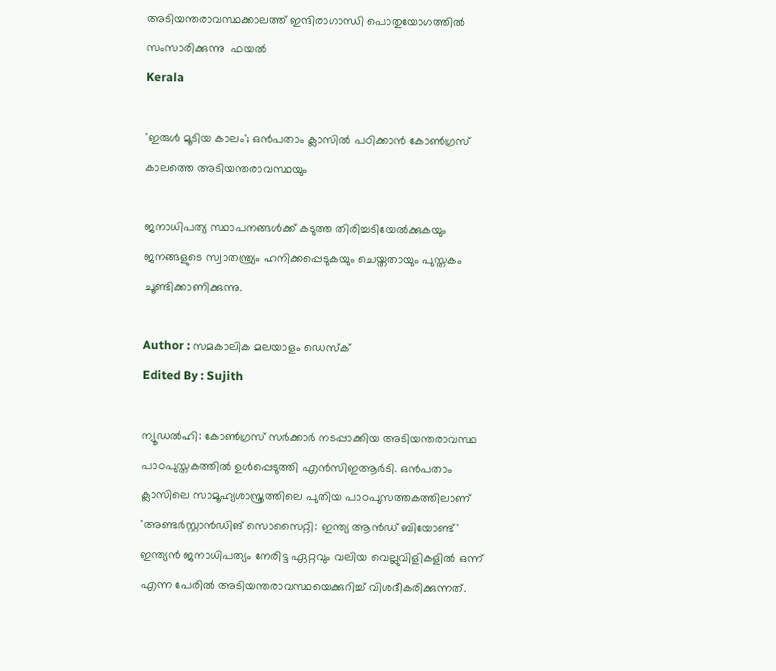അടിയന്തരാവസ്ഥക്കാലത്ത് ഇന്ദിരാഗാന്ധി പൊതുയോഗത്തില്‍ സംസാരിക്കുന്നു  ഫയല്‍
Kerala

'ഇരുള്‍ മൂടിയ കാലം'; ഒന്‍പതാം ക്ലാസില്‍ പഠിക്കാന്‍ കോണ്‍ഗ്രസ് കാലത്തെ അടിയന്തരാവസ്ഥയും

ജനാധിപത്യ സ്ഥാപനങ്ങള്‍ക്ക് കടുത്ത തിരിച്ചടിയേല്‍ക്കുകയും ജനങ്ങളുടെ സ്വാതന്ത്ര്യം ഹനിക്കപ്പെടുകയും ചെയ്തതായും പുസ്തകം ചൂണ്ടിക്കാണിക്കുന്നു.

Author : സമകാലിക മലയാളം ഡെസ്ക്
Edited By : Sujith

ന്യൂഡല്‍ഹി: കോണ്‍ഗ്രസ് സര്‍ക്കാര്‍ നടപ്പാക്കിയ അടിയന്തരാവസ്ഥ പാഠപുസ്തകത്തില്‍ ഉള്‍പ്പെടുത്തി എന്‍സിഇആര്‍ടി. ഒന്‍പതാം ക്ലാസിലെ സാമൂഹ്യശാസ്ത്രത്തിലെ പുതിയ പാഠപുസത്തകത്തിലാണ് 'അണ്ടര്‍സ്റ്റാന്‍ഡിങ് സൊസൈറ്റി: ഇന്ത്യ ആന്‍ഡ് ബിയോണ്ട്' ഇന്ത്യന്‍ ജനാധിപത്യം നേരിട്ട ഏറ്റവും വലിയ വെല്ലുവിളികളില്‍ ഒന്ന് എന്ന പേരില്‍ അടിയന്തരാവസ്ഥയെക്കുറിച്ച് വിശദീകരിക്കുന്നത്.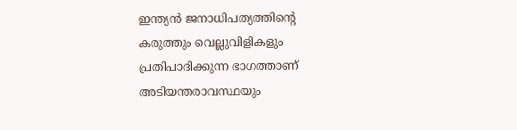ഇന്ത്യന്‍ ജനാധിപത്യത്തിന്റെ കരുത്തും വെല്ലുവിളികളും പ്രതിപാദിക്കുന്ന ഭാഗത്താണ് അടിയന്തരാവസ്ഥയും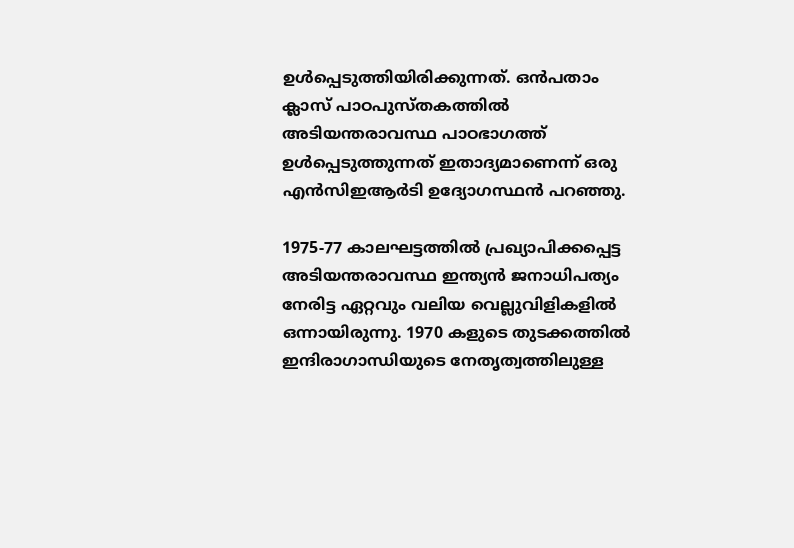ഉള്‍പ്പെടുത്തിയിരിക്കുന്നത്. ഒന്‍പതാം ക്ലാസ് പാഠപുസ്തകത്തില്‍ അടിയന്തരാവസ്ഥ പാഠഭാഗത്ത് ഉള്‍പ്പെടുത്തുന്നത് ഇതാദ്യമാണെന്ന് ഒരു എന്‍സിഇആര്‍ടി ഉദ്യോഗസ്ഥന്‍ പറഞ്ഞു.

1975-77 കാലഘട്ടത്തില്‍ പ്രഖ്യാപിക്കപ്പെട്ട അടിയന്തരാവസ്ഥ ഇന്ത്യന്‍ ജനാധിപത്യം നേരിട്ട ഏറ്റവും വലിയ വെല്ലുവിളികളില്‍ ഒന്നായിരുന്നു. 1970 കളുടെ തുടക്കത്തില്‍ ഇന്ദിരാഗാന്ധിയുടെ നേതൃത്വത്തിലുള്ള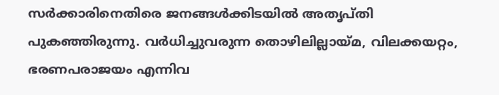സര്‍ക്കാരിനെതിരെ ജനങ്ങള്‍ക്കിടയില്‍ അതൃപ്തി പുകഞ്ഞിരുന്നു. വര്‍ധിച്ചുവരുന്ന തൊഴിലില്ലായ്മ, വിലക്കയറ്റം, ഭരണപരാജയം എന്നിവ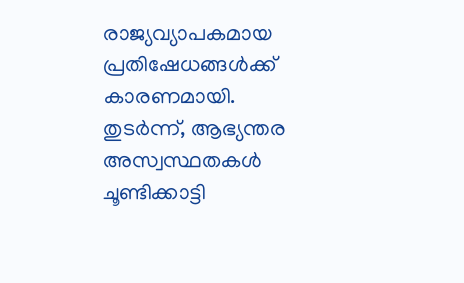രാജ്യവ്യാപകമായ പ്രതിഷേധങ്ങള്‍ക്ക് കാരണമായി. തുടര്‍ന്ന്, ആഭ്യന്തര അസ്വസ്ഥതകള്‍ ചൂണ്ടിക്കാട്ടി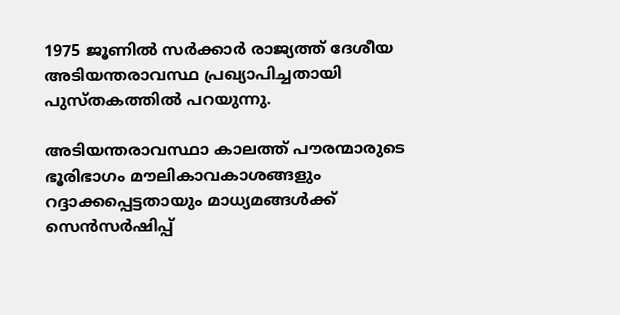1975 ജൂണില്‍ സര്‍ക്കാര്‍ രാജ്യത്ത് ദേശീയ അടിയന്തരാവസ്ഥ പ്രഖ്യാപിച്ചതായി പുസ്തകത്തില്‍ പറയുന്നു.

അടിയന്തരാവസ്ഥാ കാലത്ത് പൗരന്മാരുടെ ഭൂരിഭാഗം മൗലികാവകാശങ്ങളും റദ്ദാക്കപ്പെട്ടതായും മാധ്യമങ്ങള്‍ക്ക് സെന്‍സര്‍ഷിപ്പ്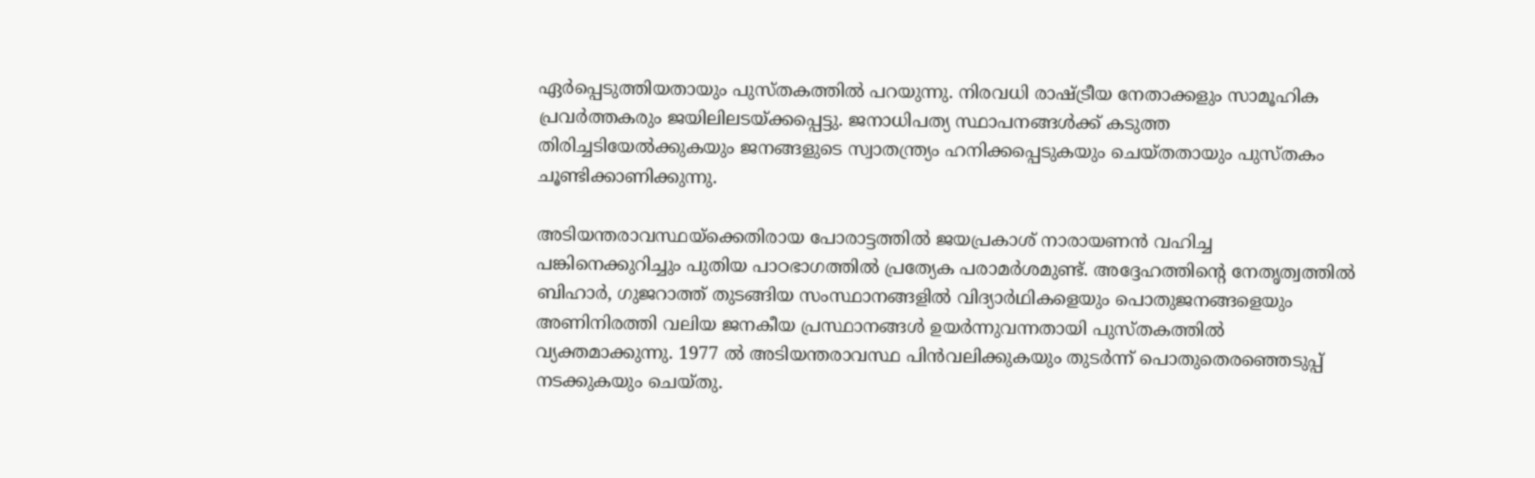ഏര്‍പ്പെടുത്തിയതായും പുസ്തകത്തില്‍ പറയുന്നു. നിരവധി രാഷ്ട്രീയ നേതാക്കളും സാമൂഹിക പ്രവര്‍ത്തകരും ജയിലിലടയ്ക്കപ്പെട്ടു. ജനാധിപത്യ സ്ഥാപനങ്ങള്‍ക്ക് കടുത്ത തിരിച്ചടിയേല്‍ക്കുകയും ജനങ്ങളുടെ സ്വാതന്ത്ര്യം ഹനിക്കപ്പെടുകയും ചെയ്തതായും പുസ്തകം ചൂണ്ടിക്കാണിക്കുന്നു.

അടിയന്തരാവസ്ഥയ്ക്കെതിരായ പോരാട്ടത്തില്‍ ജയപ്രകാശ് നാരായണന്‍ വഹിച്ച പങ്കിനെക്കുറിച്ചും പുതിയ പാഠഭാഗത്തില്‍ പ്രത്യേക പരാമര്‍ശമുണ്ട്. അദ്ദേഹത്തിന്റെ നേതൃത്വത്തില്‍ ബിഹാര്‍, ഗുജറാത്ത് തുടങ്ങിയ സംസ്ഥാനങ്ങളില്‍ വിദ്യാര്‍ഥികളെയും പൊതുജനങ്ങളെയും അണിനിരത്തി വലിയ ജനകീയ പ്രസ്ഥാനങ്ങള്‍ ഉയര്‍ന്നുവന്നതായി പുസ്തകത്തില്‍ വ്യക്തമാക്കുന്നു. 1977 ല്‍ അടിയന്തരാവസ്ഥ പിന്‍വലിക്കുകയും തുടര്‍ന്ന് പൊതുതെരഞ്ഞെടുപ്പ് നടക്കുകയും ചെയ്തു.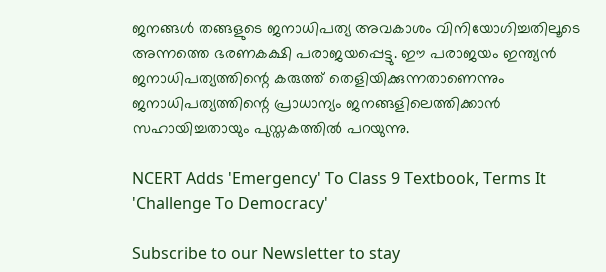ജനങ്ങള്‍ തങ്ങളുടെ ജനാധിപത്യ അവകാശം വിനിയോഗിച്ചതിലൂടെ അന്നത്തെ ഭരണകക്ഷി പരാജയപ്പെട്ടു. ഈ പരാജയം ഇന്ത്യന്‍ ജനാധിപത്യത്തിന്റെ കരുത്ത് തെളിയിക്കുന്നതാണെന്നും ജനാധിപത്യത്തിന്റെ പ്രാധാന്യം ജനങ്ങളിലെത്തിക്കാന്‍ സഹായിച്ചതായും പുസ്തകത്തില്‍ പറയുന്നു.

NCERT Adds 'Emergency' To Class 9 Textbook, Terms It 'Challenge To Democracy'

Subscribe to our Newsletter to stay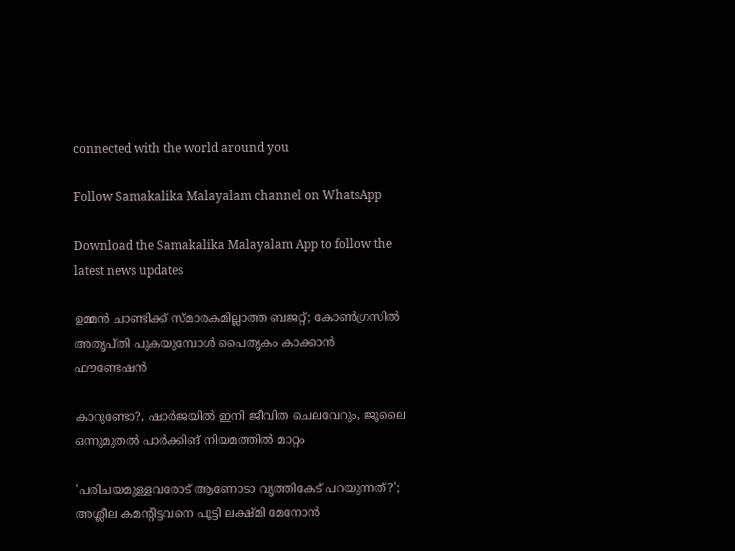connected with the world around you

Follow Samakalika Malayalam channel on WhatsApp

Download the Samakalika Malayalam App to follow the latest news updates

ഉമ്മൻ ചാണ്ടിക്ക് സ്മാരകമില്ലാത്ത ബജറ്റ്; കോൺഗ്രസിൽ അതൃപ്തി പുകയുമ്പോൾ പൈതൃകം കാക്കാൻ ഫൗണ്ടേഷൻ

കാറുണ്ടോ?, ഷാര്‍ജയില്‍ ഇനി ജീവിത ചെലവേറും, ജൂലൈ ഒന്നുമുതല്‍ പാര്‍ക്കിങ് നിയമത്തില്‍ മാറ്റം

'പരിചയമുള്ളവരോട് ആണോടാ വൃത്തികേട് പറയുന്നത്?'; അശ്ലീല കമന്റിട്ടവനെ പൂട്ടി ലക്ഷ്മി മേനോന്‍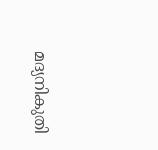മദ്യനികുതി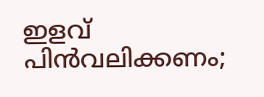ഇളവ് പിന്‍വലിക്കണം;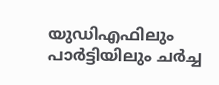യുഡിഎഫിലും പാര്‍ട്ടിയിലും ചര്‍ച്ച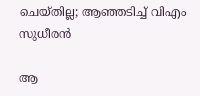ചെയ്തില്ല; ആഞ്ഞടിച്ച് വിഎം സുധീരന്‍

ആ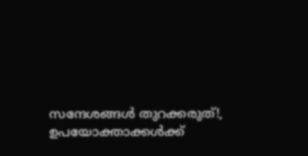സന്ദേശങ്ങള്‍ തുറക്കരുത്!, ഉപയോക്താക്കള്‍ക്ക്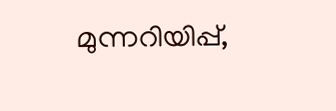മുന്നറിയിപ്പ്,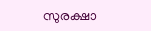സുരക്ഷാ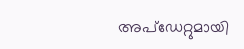അപ്‌ഡേറ്റുമായി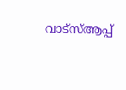വാട്‌സ്ആപ്പ്